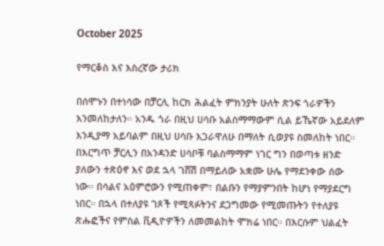October 2025

የማርቆስ እና እስረኛው ታሪክ

በሰሞኑን በተነሳው በቻርሊ ከርክ ሕልፈት ምክንያት ሁለት ጽንፍ ጎራዎችን እንመለከታለን። አንዱ ጎራ በዚህ ሀሳቡ አልስማማውም ሲል ይኼኛው አይደለም እንዲያማ አይባልም በዚህ ሀሳቡ እጋራዋለሁ በማለት ሲወያዩ ስመለከት ነበር። በእርግጥ ቻርሊን በአንዳንድ ሀሳቦቹ ባልስማማም ነገር ግን በወጣቱ ዘንድ ያለውን ተጽዕኖ እና ወደ ኋላ ገሸሽ በማይለው አቋሙ ሁሌ የማደንቀው ሰው ነው። በሳልና አዕምሮውን የሚጠቀም፣ በልቡን የማያምንበት ከሆነ የማያደርግ ነበር። በኋላ በተለያዩ ገጾች የሚጻፉትንና ደጋግመው የሚመጡትን የተለያዩ ጽሑፎችና የምስል ቪዲዮዎችን ለመመልከት ሞክሬ ነበር። በእርሱም ህልፈት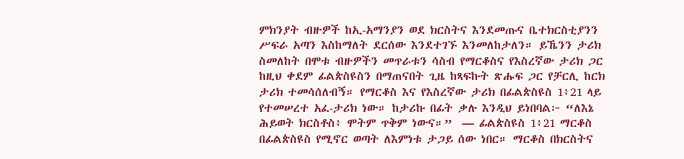ምክንያት ብዙዎች ከኢ-አማንያን ወደ ክርስትና እንደመጡና ቤተክርስቲያንን ሥፍራ አጣን እስከማለት ደርሰው እንደተገኙ እንመለከታለን። ይኼንን ታሪክ ስመለከት በሞቱ ብዙዎችን መጥራቱን ሳስብ የማርቆስና የእስረኛው ታሪክ ጋር ከዚህ ቀደም ፊልጵስዩስን በማጠናበት ጊዜ ከጻፍኩት ጽሑፍ ጋር የቻርሊ ከርክ ታሪክ ተመሳሰለብኝ። የማርቆስ እና የእስረኛው ታሪክ በፊልጵስዩስ 1፥21 ላይ የተመሠረተ አፈ-ታሪክ ነው። ከታሪኩ በፊት ቃሉ እንዲህ ይነበባል፦ “ለእኔ ሕይወት ክርስቶስ፥ ሞትም ጥቅም ነውና።”  — ፊልጵስዩስ 1፥21 ማርቆስ በፊልጵስዩስ የሚኖር ወጣት ለእምነቱ ታጋይ ሰው ነበር። ማርቆስ በክርስትና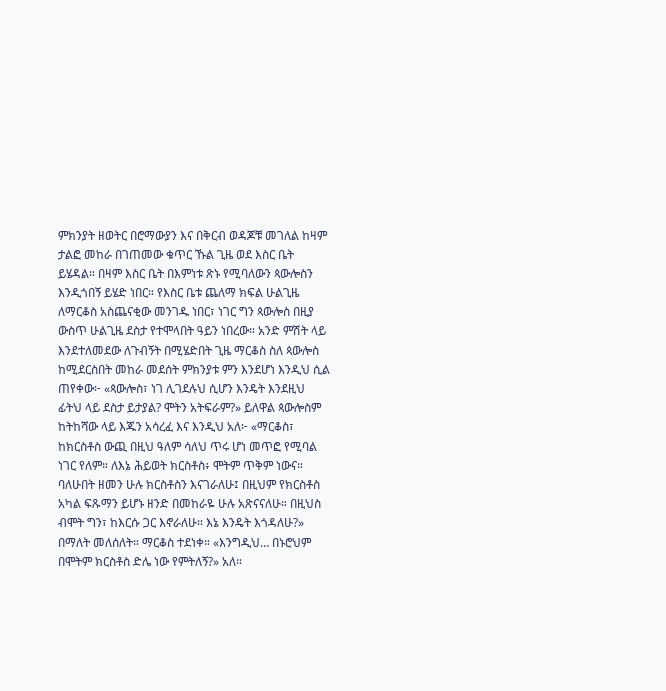ምክንያት ዘወትር በሮማውያን እና በቅርብ ወዳጆቹ መገለል ከዛም ታልፎ መከራ በገጠመው ቁጥር ኹል ጊዜ ወደ እስር ቤት ይሄዳል። በዛም እስር ቤት በእምነቱ ጽኑ የሚባለውን ጳውሎስን እንዲጎበኝ ይሄድ ነበር። የእስር ቤቱ ጨለማ ክፍል ሁልጊዜ ለማርቆስ አስጨናቂው መንገዱ ነበር፣ ነገር ግን ጳውሎስ በዚያ ውስጥ ሁልጊዜ ደስታ የተሞላበት ዓይን ነበረው። አንድ ምሽት ላይ እንደተለመደው ለጉብኝት በሚሄድበት ጊዜ ማርቆስ ስለ ጳውሎስ ከሚደርስበት መከራ መደሰት ምክንያቱ ምን እንደሆነ እንዲህ ሲል ጠየቀው፦ «ጳውሎስ፣ ነገ ሊገደሉህ ሲሆን እንዴት እንደዚህ ፊትህ ላይ ደስታ ይታያል? ሞትን አትፍራም?» ይለዋል ጳውሎስም ከትከሻው ላይ እጁን አሳረፈ እና እንዲህ አለ፦ «ማርቆስ፣ ከክርስቶስ ውጪ በዚህ ዓለም ሳለህ ጥሩ ሆነ መጥፎ የሚባል ነገር የለም። ለእኔ ሕይወት ክርስቶስ፥ ሞትም ጥቅም ነውና። ባለሁበት ዘመን ሁሉ ክርስቶስን እናገራለሁ፤ በዚህም የክርስቶስ አካል ፍጹማን ይሆኑ ዘንድ በመከራዬ ሁሉ አጽናናለሁ። በዚህስ ብሞት ግን፣ ከእርሱ ጋር እኖራለሁ። እኔ እንዴት እጎዳለሁ?» በማለት መለሰለት። ማርቆስ ተደነቀ። «እንግዲህ… በኑሮህም በሞትም ክርስቶስ ድሌ ነው የምትለኝ?» አለ።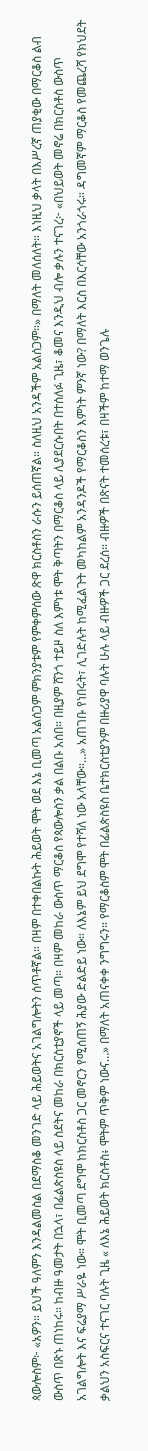ጳውሎስም፦ «አዎን። ይህች ዓለምን እንዳልመስል በደማስቆ መንገድ ላይ ሕይወትና አገልግሎትን ሰጥቶኛል። በዛም በተቀበልኩት ሕይወት ሞት ወደ እኔ ቢመጣ አልሰጋም ምክንያቱም የምቀምሰው ጽዋ ክርስቶስን ራሱን ይሰጠኛል። ስለዚህ አንዳችም አልሰጋም።» በማለት መለሰለት። እነዚህ ቃላት በእሥረኛ ጠያቂው በማርቆስ ልብ ውስጥ በጽኑ ጠነከሩ። ከብዙ ዓመታት በኋላ፣ በፊልጵስዩስ ላይ ስደትና መከራ በክርስቲያኖች ላይ መጣ። በዛም መከራ ውስጥ ማርቆስ የጳውሎስን ቃል በልቡ አሰበ። በዚያም ሸንጎ ተይዞ ስለ እምነቱ ሞት ቅጣትን በማርቆስ ላይ ሊያደርሱበት በተሰለፉ ጊዜ፣ ቆመና እንዲህ ብሎ ቃሉን ተናገረ፦ «በህይወት መኖሬ በክርስቶስ ውስጥ አገልግሎት እና ፍሬያማ ሥራዬ ነው። ሞት ቢመጣ ደግሞ ከክርስቶስ ጋር መኖርን የሚሰጠኝ ሕያው ድልድይ ነው። ለእኔም ይህ ደግሞ የተሻለ ነው አላቸው።…» አጠገቡ የነበሩት፣ ሊገድሉት ከሚፈልጉት መካከልም አንዳንዶች የማርቆስን እምነት ምንኛ ነው? በማለት እርስ በእርሳቸው አንጎራጎሩ። ዳግመኛም ማርቆስ የመጨረሻ የክህደት ቃልህን አስፍርና ተናገር ባሉት ጊዜ « ለእኔ ሕይወት ክርስቶስ፥ ሞትም ጥቅም ነውና…» በማለት አጠናቀቀ ንግግሩን። የማርቆስም ሞት በፊልጵስዩስ ቤተክርስቲያንም በዙሪያዋ ባሉት ሁሉ ላይ ብዙዎች ጋር ደረሰ። ብዙዎች በጽናት ተመሰረቱ፣ በዛችም ከተማ ወንጌሉ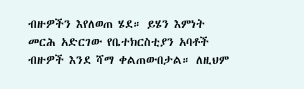ብዙዎችን እየለወጠ ሄደ። ይሄን እምነት መርሕ አድርገው የቤተክርስቲያን አባቶች ብዙዎች እንደ ሻማ ቀልጠውበታል። ለዚህም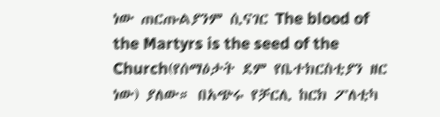ነው ጠርጡልያንም ሲናገር The blood of the Martyrs is the seed of the Church(የሰማዕታት ደም የቤተክርስቲያን ዘር ነው) ያለው። በአጭሩ የቻርሊ ከርክ ፖለቲካ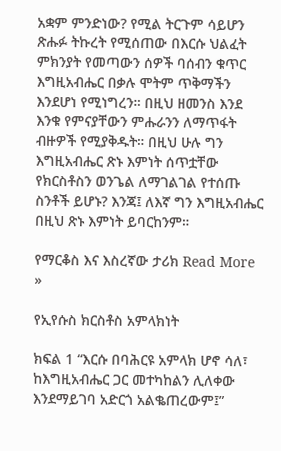አቋም ምንድነው? የሚል ትርጉም ሳይሆን ጽሑፉ ትኩረት የሚሰጠው በእርሱ ህልፈት ምክንያት የመጣውን ሰዎች ባሰብን ቁጥር እግዚአብሔር በቃሉ ሞትም ጥቅማችን እንደሆነ የሚነግረን። በዚህ ዘመንስ እንደ እንቁ የምናያቸውን ምሑራንን ለማጥፋት ብዙዎች የሚያቅዱት። በዚህ ሁሉ ግን እግዚአብሔር ጽኑ እምነት ሰጥቷቸው የክርስቶስን ወንጌል ለማገልገል የተሰጡ ስንቶች ይሆኑ? እንጃ፤ ለእኛ ግን እግዚአብሔር በዚህ ጽኑ እምነት ይባርከንም።

የማርቆስ እና እስረኛው ታሪክ Read More »

የኢየሱስ ክርስቶስ አምላክነት

ክፍል 1 “እርሱ በባሕርዩ አምላክ ሆኖ ሳለ፣ ከእግዚአብሔር ጋር መተካከልን ሊለቀው እንደማይገባ አድርጎ አልቈጠረውም፤”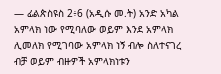— ፊልጵስዩስ 2፥6 (አዲሱ መ.ት) አንድ አካል አምላክ ነው የሚባለው ወይም እንደ አምላክ ሊመለክ የሚገባው አምላክ ነኝ ብሎ ስለተናገረ ብቻ ወይም ብዙዎች አምላክነቱን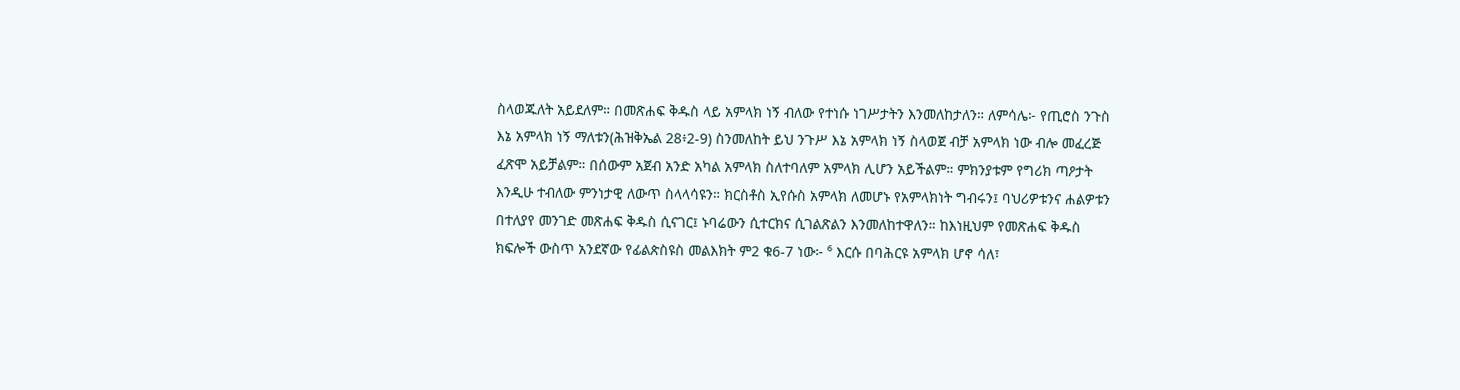ስላወጁለት አይደለም። በመጽሐፍ ቅዱስ ላይ አምላክ ነኝ ብለው የተነሱ ነገሥታትን እንመለከታለን። ለምሳሌ፦ የጢሮስ ንጉስ እኔ አምላክ ነኝ ማለቱን(ሕዝቅኤል 28፥2-9) ስንመለከት ይህ ንጉሥ እኔ አምላክ ነኝ ስላወጀ ብቻ አምላክ ነው ብሎ መፈረጅ ፈጽሞ አይቻልም። በሰውም አጀብ አንድ አካል አምላክ ስለተባለም አምላክ ሊሆን አይችልም። ምክንያቱም የግሪክ ጣዖታት እንዲሁ ተብለው ምንነታዊ ለውጥ ስላላሳዩን። ክርስቶስ ኢየሱስ አምላክ ለመሆኑ የአምላክነት ግብሩን፤ ባህሪዎቱንና ሐልዎቱን በተለያየ መንገድ መጽሐፍ ቅዱስ ሲናገር፤ ኑባሬውን ሲተርክና ሲገልጽልን እንመለከተዋለን። ከእነዚህም የመጽሐፍ ቅዱስ ክፍሎች ውስጥ አንደኛው የፊልጵስዩስ መልእክት ም2 ቁ6-7 ነው፦ ⁶ እርሱ በባሕርዩ አምላክ ሆኖ ሳለ፣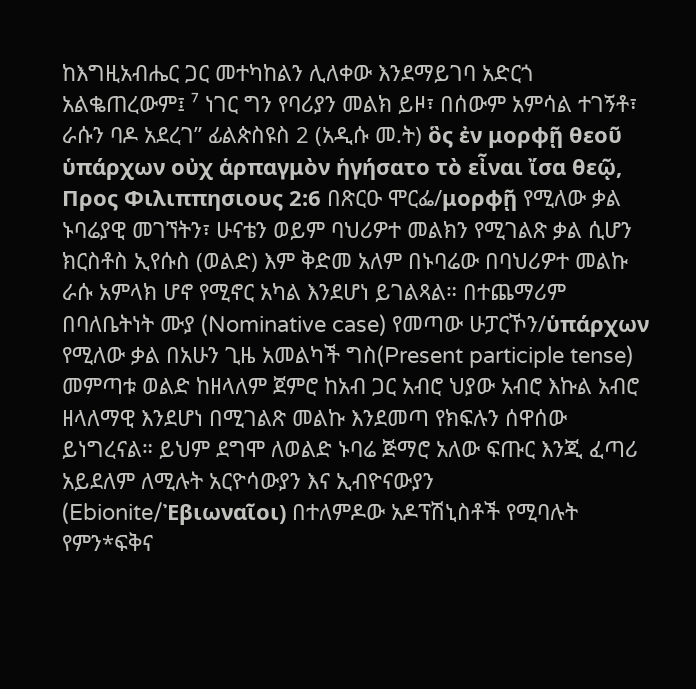ከእግዚአብሔር ጋር መተካከልን ሊለቀው እንደማይገባ አድርጎ አልቈጠረውም፤ ⁷ ነገር ግን የባሪያን መልክ ይዞ፣ በሰውም አምሳል ተገኝቶ፣ ራሱን ባዶ አደረገ” ፊልጵስዩስ 2 (አዲሱ መ.ት) ὃς ἐν μορφῇ θεοῦ ὑπάρχων οὐχ ἁρπαγμὸν ἡγήσατο τὸ εἶναι ἴσα θεῷ, Προς Φιλιππησιους 2:6 በጽርዑ ሞርፌ/μορφῇ የሚለው ቃል ኑባሬያዊ መገኘትን፣ ሁናቴን ወይም ባህሪዎተ መልክን የሚገልጽ ቃል ሲሆን ክርስቶስ ኢየሱስ (ወልድ) እም ቅድመ አለም በኑባሬው በባህሪዎተ መልኩ ራሱ አምላክ ሆኖ የሚኖር አካል እንደሆነ ይገልጻል። በተጨማሪም በባለቤትነት ሙያ (Nominative case) የመጣው ሁፓርኾን/ὑπάρχων የሚለው ቃል በአሁን ጊዜ አመልካች ግስ(Present participle tense) መምጣቱ ወልድ ከዘላለም ጀምሮ ከአብ ጋር አብሮ ህያው አብሮ እኩል አብሮ ዘላለማዊ እንደሆነ በሚገልጽ መልኩ እንደመጣ የክፍሉን ሰዋሰው ይነግረናል። ይህም ደግሞ ለወልድ ኑባሬ ጅማሮ አለው ፍጡር እንጂ ፈጣሪ አይደለም ለሚሉት አርዮሳውያን እና ኢብዮናውያን (Ebionite/Ἐβιωναῖοι) በተለምዶው አዶፕሽኒስቶች የሚባሉት የምን*ፍቅና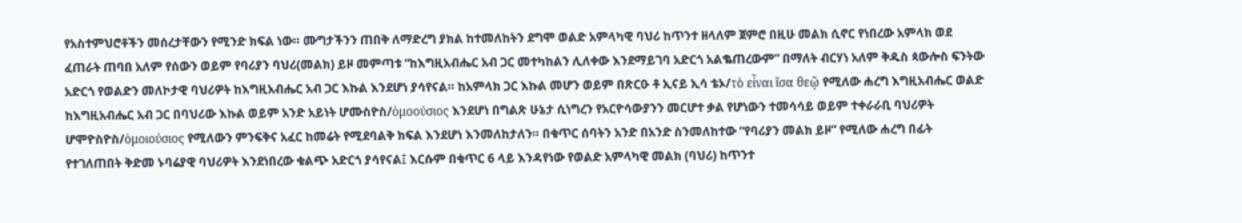የአስተምህሮቶችን መሰረታቸውን የሚንድ ክፍል ነው። ሙግታችንን ጠበቅ ለማድረግ ያክል ከተመለከትን ደግሞ ወልድ አምላካዊ ባህሪ ከጥንተ ዘላለም ጀምሮ በዚሁ መልክ ሲኖር የነበረው አምላክ ወደ ፈጠራት ጠባበ አለም የሰውን ወይም የባሪያን ባህሪ(መልክ) ይዞ መምጣቱ “ከእግዚአብሔር አብ ጋር መተካከልን ሊለቀው እንደማይገባ አድርጎ አልቈጠረውም” በማለት ብርሃነ አለም ቅዱስ ጳውሎስ ፍንትው አድርጎ የወልድን መለኮታዊ ባህሪዎት ከእግዚአብሔር አብ ጋር እኩል እንደሆነ ያሳየናል። ከአምላክ ጋር እኩል መሆን ወይም በጽርዑ ቶ ኢናይ ኢሳ ቴኦ/τὸ εἶναι ἴσα θεῷ የሚለው ሐረግ እግዚአብሔር ወልድ ከእግዚአብሔር አብ ጋር በባህሪው እኩል ወይም አንድ አይነት ሆሙስዮስ/ὁμοούσιος እንደሆነ በግልጽ ሁኔታ ሲነግረን የአርዮሳውያንን መርሆተ ቃል የሆነውን ተመሳሳይ ወይም ተቀራራቢ ባህሪዎት ሆሞዮስዮስ/ὁμοιούσιος የሚለውን ምንፍቅና አፈር ከመሬት የሚደባልቅ ክፍል እንደሆነ እንመለከታለን። በቁጥር ሰባትን አንድ በአንድ ስንመለከተው “የባሪያን መልክ ይዞ” የሚለው ሐረግ በፊት የተገለጠበት ቅድመ ኑባሬያዊ ባህሪዎት እንደነበረው ቁልጭ አድርጎ ያሳየናል፤ እርሱም በቁጥር 6 ላይ እንዳየነው የወልድ አምላካዊ መልክ (ባህሪ) ከጥንተ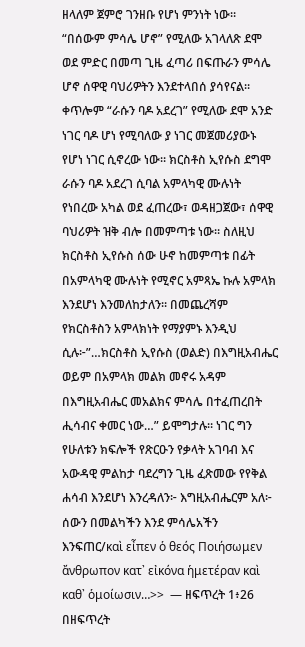ዘላለም ጀምሮ ገንዘቡ የሆነ ምንነት ነው። “በሰውም ምሳሌ ሆኖ” የሚለው አገላለጽ ደሞ ወደ ምድር በመጣ ጊዜ ፈጣሪ በፍጡራን ምሳሌ ሆኖ ሰዋዊ ባህሪዎትን እንደተላበሰ ያሳየናል። ቀጥሎም “ራሱን ባዶ አደረገ” የሚለው ደሞ አንድ ነገር ባዶ ሆነ የሚባለው ያ ነገር መጀመሪያውኑ የሆነ ነገር ሲኖረው ነው። ክርስቶስ ኢየሱስ ደግሞ ራሱን ባዶ አደረገ ሲባል አምላካዊ ሙሉነት የነበረው አካል ወደ ፈጠረው፣ ወዳዘጋጀው፣ ሰዋዊ ባህሪዎት ዝቅ ብሎ በመምጣቱ ነው። ስለዚህ ክርስቶስ ኢየሱስ ሰው ሁኖ ከመምጣቱ በፊት በአምላካዊ ሙሉነት የሚኖር አምጻኤ ኩሉ አምላክ እንደሆነ እንመለከታለን። በመጨረሻም የክርስቶስን አምላክነት የማያምኑ እንዲህ ሲሉ፦”…ክርስቶስ ኢየሱስ (ወልድ) በእግዚአብሔር ወይም በአምላክ መልክ መኖሩ አዳም በእግዚአብሔር መአልክና ምሳሌ በተፈጠረበት ሒሳብና ቀመር ነው…” ይሞግታሉ። ነገር ግን የሁለቱን ክፍሎች የጽርዑን የቃላት አገባብ እና አውዳዊ ምልከታ ባደረግን ጊዜ ፈጽመው የየቅል ሐሳብ እንደሆነ እንረዳለን፦ እግዚአብሔርም አለ፦ ሰውን በመልካችን እንደ ምሳሌአችን እንፍጠር/καὶ εἶπεν ὁ θεός Ποιήσωμεν ἄνθρωπον κατ᾽ εἰκόνα ἡμετέραν καὶ καθ᾽ ὁμοίωσιν…>>  — ዘፍጥረት 1፥26 በዘፍጥረት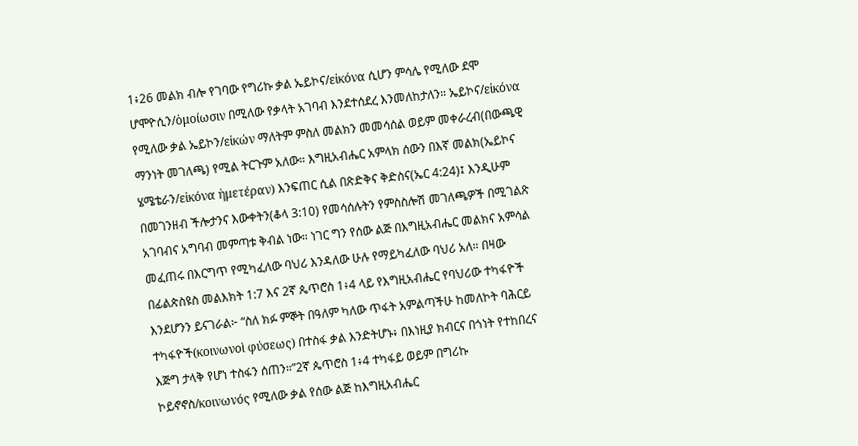1፥26 መልክ ብሎ የገባው የግሪኩ ቃል ኤይኮና/εἰκόνα ሲሆን ምሳሌ የሚለው ደሞ ሆሞዮሲን/ὁμοίωσιν በሚለው የቃላት አገባብ እንደተሰደረ እንመለከታለን። ኤይኮና/εἰκόνα የሚለው ቃል ኤይኮን/εἰκών ማለትም ምስለ መልክን መመሳሰል ወይም መቀራረብ(በውጫዊ ማንነት መገለጫ) የሚል ትርጉም አለው። እግዚአብሔር አምላክ ሰውን በእኛ መልክ(ኤይኮና ሄሜቴራን/εἰκόνα ἡμετέραν) እንፍጠር ሲል በጽድቅና ቅድስና(ኤር 4:24)፤ እንዲሁም በመገንዘብ ችሎታንና እውቀትን(ቆላ 3:10) የመሳሰሉትን የምስስሎሽ መገለጫዎች በሚገልጽ አገባብና አግባብ መምጣቱ ቅብል ነው። ነገር ግን የሰው ልጅ በእግዚአብሔር መልክና አምሳል መፈጠሩ በእርግጥ የሚካፈለው ባህሪ እንዳለው ሁሉ የማይካፈለው ባህሪ አለ። በዛው በፊልጵስዩስ መልእክት 1:7 እና 2ኛ ጴጥሮስ 1፥4 ላይ የእግዚአብሔር የባህሪው ተካፋዮች እንደሆንን ይናገራል፦ “ስለ ክፉ ምኞት በዓለም ካለው ጥፋት አምልጣችሁ ከመለኮት ባሕርይ ተካፋዮች(κοινωνοὶ φύσεως) በተስፋ ቃል እንድትሆኑ፥ በእነዚያ ክብርና በጎነት የተከበረና እጅግ ታላቅ የሆነ ተስፋን ሰጠን።”2ኛ ጴጥሮስ 1፥4 ተካፋይ ወይም በግሪኩ ኮይኖኖስ/κοινωνός የሚለው ቃል የሰው ልጅ ከእግዚአብሔር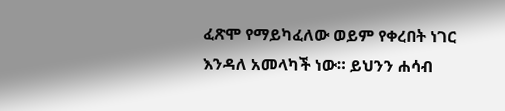ፈጽሞ የማይካፈለው ወይም የቀረበት ነገር እንዳለ አመላካች ነው። ይህንን ሐሳብ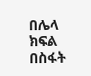በሌላ ክፍል በስፋት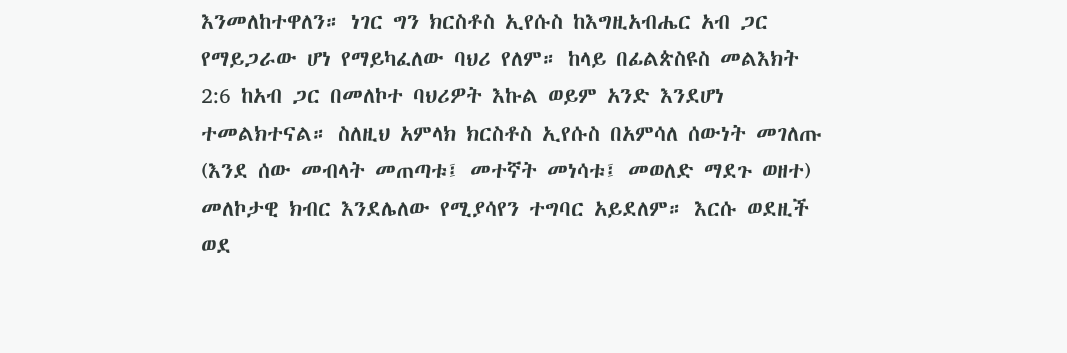እንመለከተዋለን። ነገር ግን ክርስቶስ ኢየሱስ ከእግዚአብሔር አብ ጋር የማይጋራው ሆነ የማይካፈለው ባህሪ የለም። ከላይ በፊልጵስዩስ መልእክት 2:6 ከአብ ጋር በመለኮተ ባህሪዎት እኩል ወይም አንድ እንደሆነ ተመልክተናል። ስለዚህ አምላክ ክርስቶስ ኢየሱስ በአምሳለ ሰውነት መገለጡ (እንደ ሰው መብላት መጠጣቱ፤ መተኛት መነሳቱ፤ መወለድ ማደጉ ወዘተ) መለኮታዊ ክብር እንደሌለው የሚያሳየን ተግባር አይደለም። እርሱ ወደዚች ወደ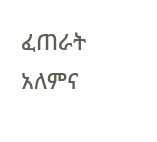ፈጠራት አለምና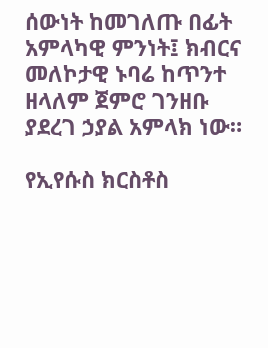ሰውነት ከመገለጡ በፊት አምላካዊ ምንነት፤ ክብርና መለኮታዊ ኑባሬ ከጥንተ ዘላለም ጀምሮ ገንዘቡ ያደረገ ኃያል አምላክ ነው።

የኢየሱስ ክርስቶስ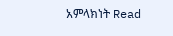አምላክነት Read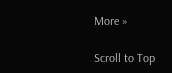More »

Scroll to Top